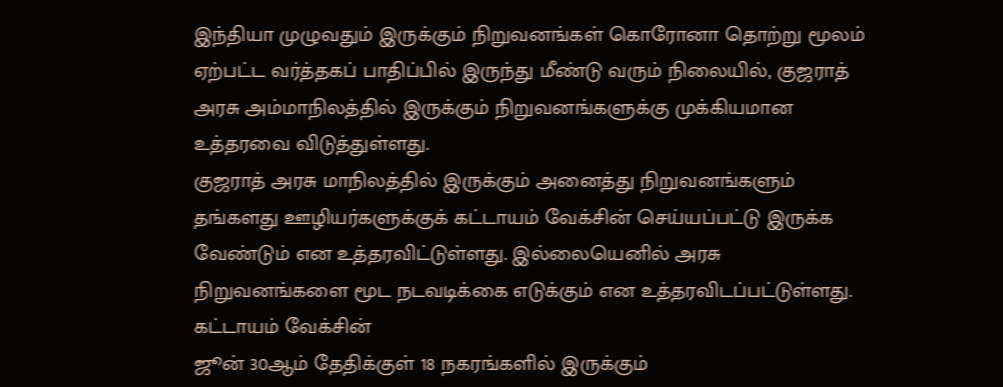இந்தியா முழுவதும் இருக்கும் நிறுவனங்கள் கொரோனா தொற்று மூலம் ஏற்பட்ட வர்த்தகப் பாதிப்பில் இருந்து மீண்டு வரும் நிலையில், குஜராத் அரசு அம்மாநிலத்தில் இருக்கும் நிறுவனங்களுக்கு முக்கியமான உத்தரவை விடுத்துள்ளது.
குஜராத் அரசு மாநிலத்தில் இருக்கும் அனைத்து நிறுவனங்களும் தங்களது ஊழியர்களுக்குக் கட்டாயம் வேக்சின் செய்யப்பட்டு இருக்க வேண்டும் என உத்தரவிட்டுள்ளது. இல்லையெனில் அரசு நிறுவனங்களை மூட நடவடிக்கை எடுக்கும் என உத்தரவிடப்பட்டுள்ளது.
கட்டாயம் வேக்சின்
ஜூன் 30ஆம் தேதிக்குள் 18 நகரங்களில் இருக்கும்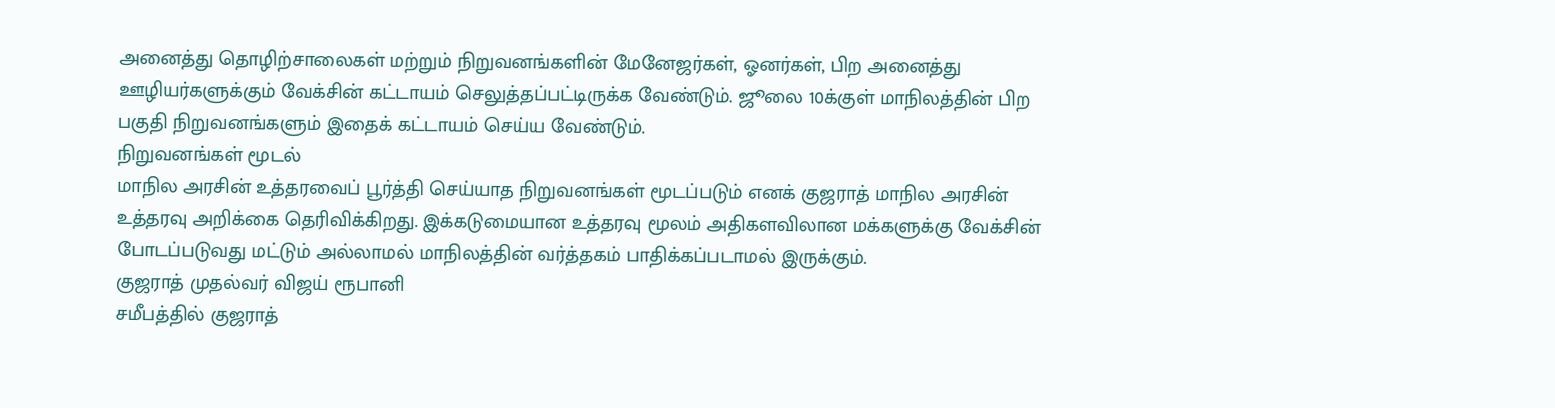அனைத்து தொழிற்சாலைகள் மற்றும் நிறுவனங்களின் மேனேஜர்கள், ஓனர்கள், பிற அனைத்து ஊழியர்களுக்கும் வேக்சின் கட்டாயம் செலுத்தப்பட்டிருக்க வேண்டும். ஜூலை 10க்குள் மாநிலத்தின் பிற பகுதி நிறுவனங்களும் இதைக் கட்டாயம் செய்ய வேண்டும்.
நிறுவனங்கள் மூடல்
மாநில அரசின் உத்தரவைப் பூர்த்தி செய்யாத நிறுவனங்கள் மூடப்படும் எனக் குஜராத் மாநில அரசின் உத்தரவு அறிக்கை தெரிவிக்கிறது. இக்கடுமையான உத்தரவு மூலம் அதிகளவிலான மக்களுக்கு வேக்சின் போடப்படுவது மட்டும் அல்லாமல் மாநிலத்தின் வர்த்தகம் பாதிக்கப்படாமல் இருக்கும்.
குஜராத் முதல்வர் விஜய் ரூபானி
சமீபத்தில் குஜராத்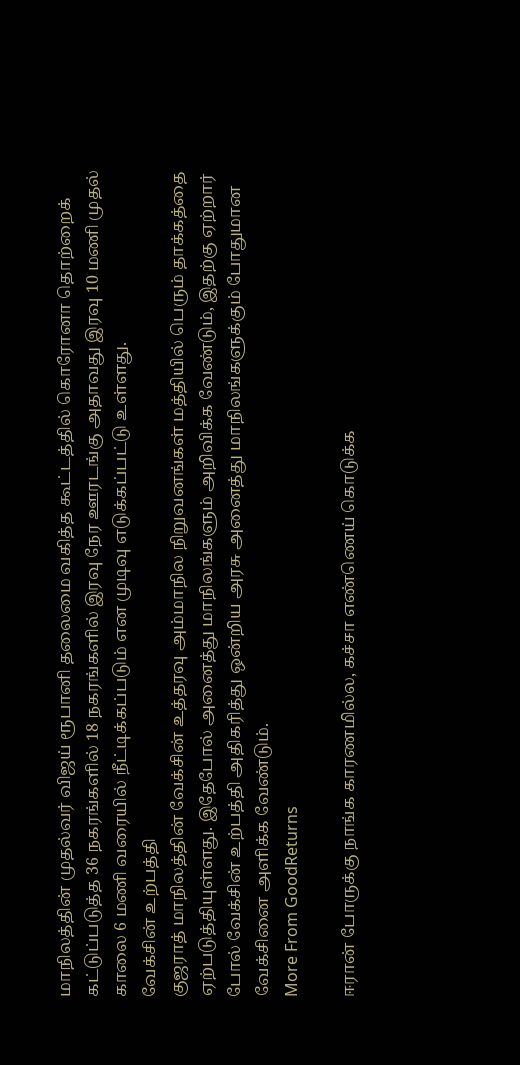மாநிலத்தின் முதல்வர் விஜய் ரூபானி தலைமை வகித்த கூட்டத்தில் கொரோனா தொற்றைக் கட்டுப்படுத்த 36 நகரங்களில் 18 நகரங்களில் இரவு நேர ஊரடங்கு அதாவது இரவு 10 மணி முதல் காலை 6 மணி வரையில் நீட்டிக்கப்படும் என முடிவு எடுக்கப்பட்டு உள்ளது.
வேக்சின் உற்பத்தி
குஜராத் மாநிலத்தின் வேக்சின் உத்தரவு அம்மாநில நிறுவனங்கள் மத்தியில் பெரும் தாக்கத்தை ஏற்படுத்தியுள்ளது. இதேபோல் அனைத்து மாநிலங்களும் அறிவிக்க வேண்டும், இதற்கு ஏற்றார் போல் வேக்சின் உற்பத்தி அதிகரித்து ஒன்றிய அரசு அனைத்து மாநிலங்களுக்கும் போதுமான வேக்சினை அளிக்க வேண்டும்.
More From GoodReturns

ஈரான் போருக்கு நாங்க காரணமில்ல, கச்சா எண்ணெய் கொடுக்க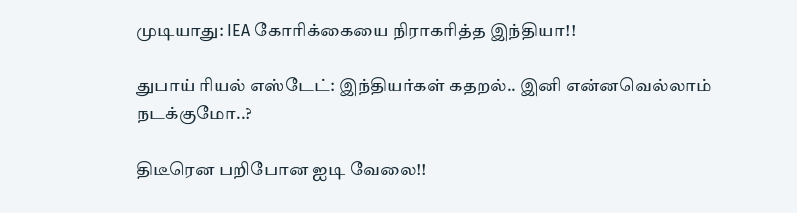முடியாது: IEA கோரிக்கையை நிராகரித்த இந்தியா!!

துபாய் ரியல் எஸ்டேட்: இந்தியர்கள் கதறல்.. இனி என்னவெல்லாம் நடக்குமோ..?

திடீரென பறிபோன ஐடி வேலை!!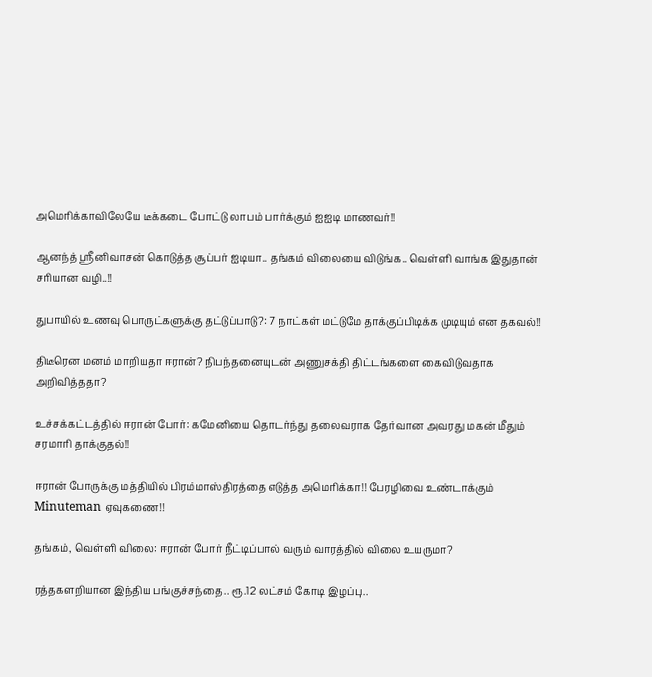அமெரிக்காவிலேயே டீக்கடை போட்டு லாபம் பார்க்கும் ஐஐடி மாணவர்!!

ஆனந்த் ஸ்ரீனிவாசன் கொடுத்த சூப்பர் ஐடியா.. தங்கம் விலையை விடுங்க.. வெள்ளி வாங்க இதுதான் சரியான வழி..!!

துபாயில் உணவு பொருட்களுக்கு தட்டுப்பாடு?: 7 நாட்கள் மட்டுமே தாக்குப்பிடிக்க முடியும் என தகவல்!!

திடீரென மனம் மாறியதா ஈரான்? நிபந்தனையுடன் அணுசக்தி திட்டங்களை கைவிடுவதாக அறிவித்ததா?

உச்சக்கட்டத்தில் ஈரான் போர்: கமேனியை தொடர்ந்து தலைவராக தேர்வான அவரது மகன் மீதும் சரமாரி தாக்குதல்!!

ஈரான் போருக்கு மத்தியில் பிரம்மாஸ்திரத்தை எடுத்த அமெரிக்கா!! பேரழிவை உண்டாக்கும் Minuteman ஏவுகணை!!

தங்கம், வெள்ளி விலை: ஈரான் போர் நீட்டிப்பால் வரும் வாரத்தில் விலை உயருமா?

ரத்தகளறியான இந்திய பங்குச்சந்தை.. ரூ.12 லட்சம் கோடி இழப்பு..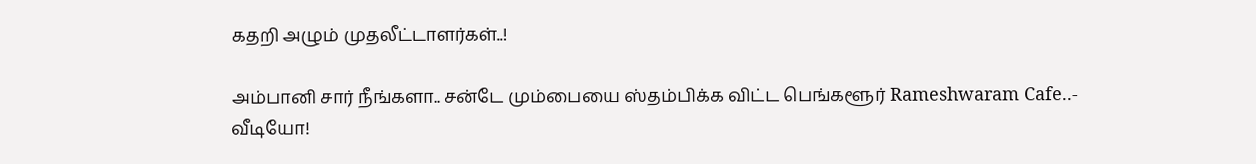கதறி அழும் முதலீட்டாளர்கள்..!

அம்பானி சார் நீங்களா.. சன்டே மும்பையை ஸ்தம்பிக்க விட்ட பெங்களூர் Rameshwaram Cafe..- வீடியோ!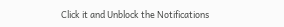Click it and Unblock the Notifications